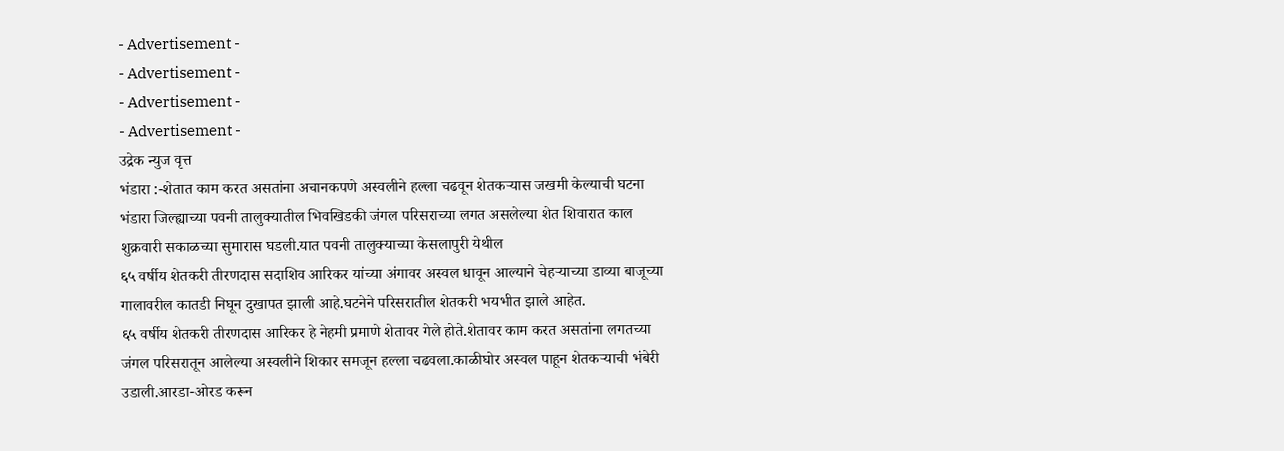- Advertisement -
- Advertisement -
- Advertisement -
- Advertisement -
उद्रेक न्युज वृत्त
भंडारा :-शेतात काम करत असतांना अचानकपणे अस्वलीने हल्ला चढवून शेतकऱ्यास जखमी केल्याची घटना भंडारा जिल्ह्याच्या पवनी तालुक्यातील भिवखिडकी जंगल परिसराच्या लगत असलेल्या शेत शिवारात काल शुक्रवारी सकाळच्या सुमारास घडली.यात पवनी तालुक्याच्या केसलापुरी येथील
६५ वर्षीय शेतकरी तीरणदास सदाशिव आरिकर यांच्या अंगावर अस्वल धावून आल्याने चेहऱ्याच्या डाव्या बाजूच्या गालावरील कातडी निघून दुखापत झाली आहे.घटनेने परिसरातील शेतकरी भयभीत झाले आहेत.
६५ वर्षीय शेतकरी तीरणदास आरिकर हे नेहमी प्रमाणे शेतावर गेले होते.शेतावर काम करत असतांना लगतच्या जंगल परिसरातून आलेल्या अस्वलीने शिकार समजून हल्ला चढवला.काळीघोर अस्वल पाहून शेतकऱ्याची भंबेरी उडाली.आरडा-ओरड करून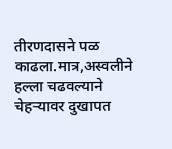तीरणदासने पळ काढला.मात्र,अस्वलीने हल्ला चढवल्याने चेहऱ्यावर दुखापत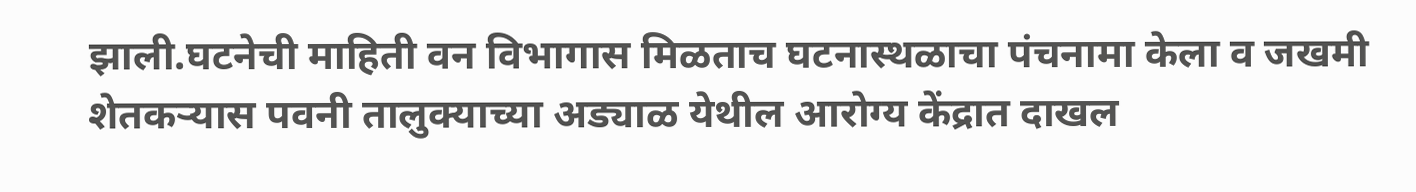झाली.घटनेची माहिती वन विभागास मिळताच घटनास्थळाचा पंचनामा केला व जखमी शेतकऱ्यास पवनी तालुक्याच्या अड्याळ येथील आरोग्य केंद्रात दाखल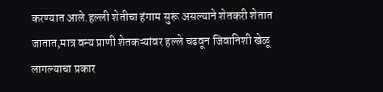करण्यात आले.हल्ली शेतीचा हंगाम सुरू असल्याने शेतकरी शेतात जातात,मात्र वन्य प्राणी शेतकऱ्यांवर हल्ले चढवून जिवानिशी खेळू लागल्याचा प्रकार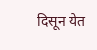दिसून येत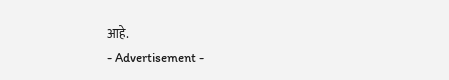आहे.
- Advertisement -